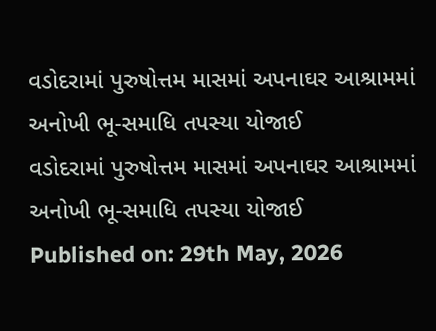વડોદરામાં પુરુષોત્તમ માસમાં અપનાઘર આશ્રામમાં અનોખી ભૂ-સમાધિ તપસ્યા યોજાઈ
વડોદરામાં પુરુષોત્તમ માસમાં અપનાઘર આશ્રામમાં અનોખી ભૂ-સમાધિ તપસ્યા યોજાઈ
Published on: 29th May, 2026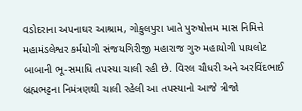વડોદરાના અપનાઘર આશ્રામ, ગોકુલપુરા ખાતે પુરુષોત્તમ માસ નિમિત્તે મહામંડલેશ્વર કર્મયોગી સંજયગિરીજી મહારાજ ગુરુ મહાયોગી પાયલોટ બાબાની ભૂ-સમાધિ તપસ્યા ચાલી રહી છે. વિરલ ચૌધરી અને અરવિંદભાઈ બ્રહ્મભટ્ટના નિમંત્રણથી ચાલી રહેલી આ તપસ્યાનો આજે ત્રીજો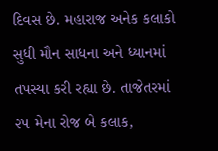દિવસ છે. મહારાજ અનેક કલાકો સુધી મૌન સાધના અને ધ્યાનમાં તપસ્યા કરી રહ્યા છે. તાજેતરમાં ૨૫ મેના રોજ બે કલાક,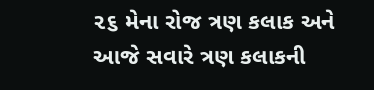૨૬ મેના રોજ ત્રણ કલાક અને આજે સવારે ત્રણ કલાકની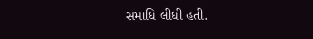સમાધિ લીધી હતી.